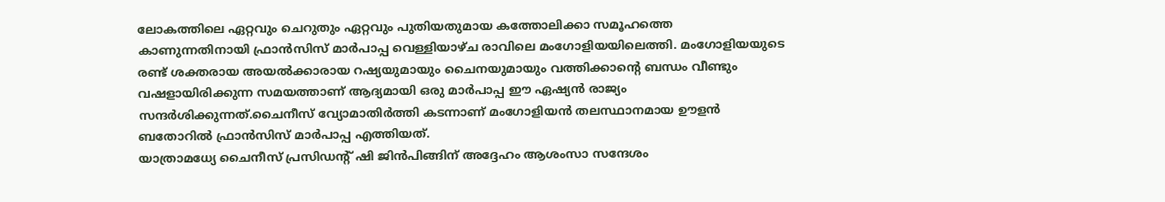ലോകത്തിലെ ഏറ്റവും ചെറുതും ഏറ്റവും പുതിയതുമായ കത്തോലിക്കാ സമൂഹത്തെ കാണുന്നതിനായി ഫ്രാൻസിസ് മാർപാപ്പ വെള്ളിയാഴ്ച രാവിലെ മംഗോളിയയിലെത്തി. മംഗോളിയയുടെ രണ്ട് ശക്തരായ അയൽക്കാരായ റഷ്യയുമായും ചൈനയുമായും വത്തിക്കാന്റെ ബന്ധം വീണ്ടും വഷളായിരിക്കുന്ന സമയത്താണ് ആദ്യമായി ഒരു മാർപാപ്പ ഈ ഏഷ്യൻ രാജ്യം സന്ദർശിക്കുന്നത്.ചൈനീസ് വ്യോമാതിർത്തി കടന്നാണ് മംഗോളിയൻ തലസ്ഥാനമായ ഊളൻ ബതോറിൽ ഫ്രാൻസിസ് മാർപാപ്പ എത്തിയത്.
യാത്രാമധ്യേ ചൈനീസ് പ്രസിഡന്റ് ഷി ജിൻപിങ്ങിന് അദ്ദേഹം ആശംസാ സന്ദേശം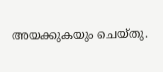അയക്കുകയും ചെയ്തു.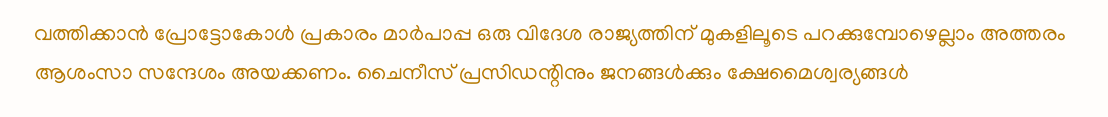വത്തിക്കാൻ പ്രോട്ടോകോൾ പ്രകാരം മാർപാപ്പ ഒരു വിദേശ രാജ്യത്തിന് മുകളിലൂടെ പറക്കുമ്പോഴെല്ലാം അത്തരം ആശംസാ സന്ദേശം അയക്കണം. ചൈനീസ് പ്രസിഡന്റിനും ജനങ്ങൾക്കും ക്ഷേമൈശ്വര്യങ്ങൾ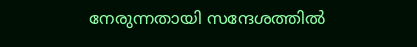നേരുന്നതായി സന്ദേശത്തിൽ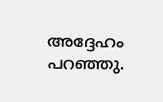അദ്ദേഹം പറഞ്ഞു.